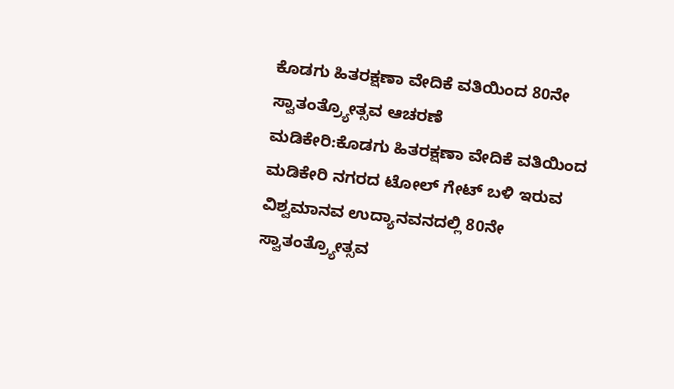ಕೊಡಗು ಹಿತರಕ್ಷಣಾ ವೇದಿಕೆ ವತಿಯಿಂದ 80ನೇ ಸ್ವಾತಂತ್ರ್ಯೋತ್ಸವ ಆಚರಣೆ
ಮಡಿಕೇರಿ:ಕೊಡಗು ಹಿತರಕ್ಷಣಾ ವೇದಿಕೆ ವತಿಯಿಂದ ಮಡಿಕೇರಿ ನಗರದ ಟೋಲ್ ಗೇಟ್ ಬಳಿ ಇರುವ ವಿಶ್ವಮಾನವ ಉದ್ಯಾನವನದಲ್ಲಿ 80ನೇ ಸ್ವಾತಂತ್ರ್ಯೋತ್ಸವ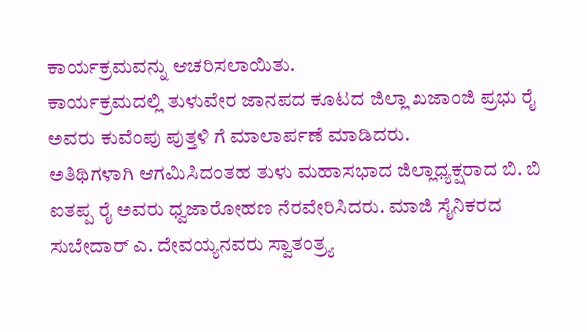ಕಾರ್ಯಕ್ರಮವನ್ನು ಆಚರಿಸಲಾಯಿತು.
ಕಾರ್ಯಕ್ರಮದಲ್ಲಿ ತುಳುವೇರ ಜಾನಪದ ಕೂಟದ ಜಿಲ್ಲಾ ಖಜಾಂಜಿ ಪ್ರಭು ರೈ ಅವರು ಕುವೆಂಪು ಪುತ್ತಳಿ ಗೆ ಮಾಲಾರ್ಪಣೆ ಮಾಡಿದರು.
ಅತಿಥಿಗಳಾಗಿ ಆಗಮಿಸಿದಂತಹ ತುಳು ಮಹಾಸಭಾದ ಜಿಲ್ಲಾಧ್ಯಕ್ಷರಾದ ಬಿ. ಬಿ ಐತಪ್ಪ ರೈ ಅವರು ಧ್ವಜಾರೋಹಣ ನೆರವೇರಿಸಿದರು. ಮಾಜಿ ಸೈನಿಕರದ ಸುಬೇದಾರ್ ಎ. ದೇವಯ್ಯನವರು ಸ್ವಾತಂತ್ರ್ಯ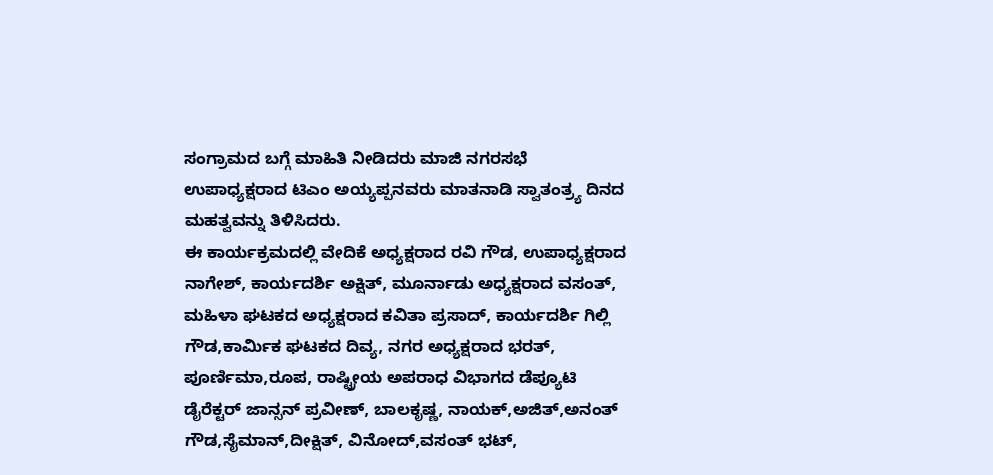ಸಂಗ್ರಾಮದ ಬಗ್ಗೆ ಮಾಹಿತಿ ನೀಡಿದರು ಮಾಜಿ ನಗರಸಭೆ ಉಪಾಧ್ಯಕ್ಷರಾದ ಟಿಎಂ ಅಯ್ಯಪ್ಪನವರು ಮಾತನಾಡಿ ಸ್ವಾತಂತ್ರ್ಯ ದಿನದ ಮಹತ್ವವನ್ನು ತಿಳಿಸಿದರು.
ಈ ಕಾರ್ಯಕ್ರಮದಲ್ಲಿ ವೇದಿಕೆ ಅಧ್ಯಕ್ಷರಾದ ರವಿ ಗೌಡ, ಉಪಾಧ್ಯಕ್ಷರಾದ ನಾಗೇಶ್, ಕಾರ್ಯದರ್ಶಿ ಅಕ್ಷಿತ್, ಮೂರ್ನಾಡು ಅಧ್ಯಕ್ಷರಾದ ವಸಂತ್, ಮಹಿಳಾ ಘಟಕದ ಅಧ್ಯಕ್ಷರಾದ ಕವಿತಾ ಪ್ರಸಾದ್, ಕಾರ್ಯದರ್ಶಿ ಗಿಲ್ಲಿ ಗೌಡ,ಕಾರ್ಮಿಕ ಘಟಕದ ದಿವ್ಯ, ನಗರ ಅಧ್ಯಕ್ಷರಾದ ಭರತ್, ಪೂರ್ಣಿಮಾ,ರೂಪ, ರಾಷ್ಟ್ರೀಯ ಅಪರಾಧ ವಿಭಾಗದ ಡೆಪ್ಯೂಟಿ ಡೈರೆಕ್ಟರ್ ಜಾನ್ಸನ್ ಪ್ರವೀಣ್, ಬಾಲಕೃಷ್ಣ, ನಾಯಕ್,ಅಜಿತ್,ಅನಂತ್ ಗೌಡ,ಸೈಮಾನ್,ದೀಕ್ಷಿತ್, ವಿನೋದ್,ವಸಂತ್ ಭಟ್,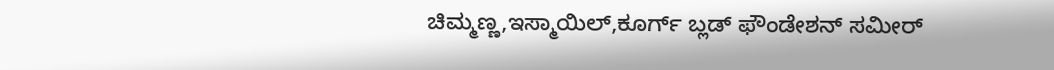ಚಿಮ್ಮಣ್ಣ,ಇಸ್ಮಾಯಿಲ್,ಕೂರ್ಗ್ ಬ್ಲಡ್ ಫೌಂಡೇಶನ್ ಸಮೀರ್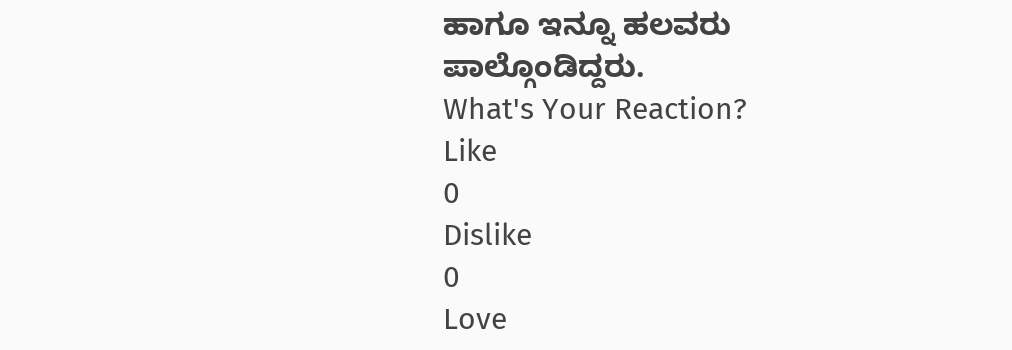ಹಾಗೂ ಇನ್ನೂ ಹಲವರು ಪಾಲ್ಗೊಂಡಿದ್ದರು.
What's Your Reaction?
Like
0
Dislike
0
Love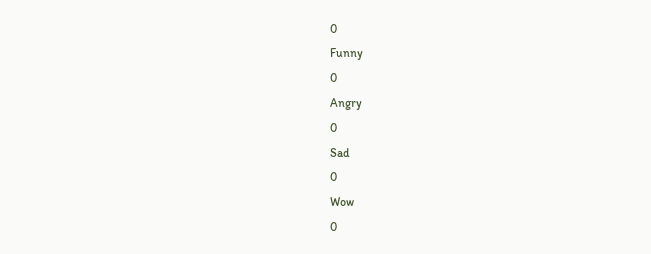0
Funny
0
Angry
0
Sad
0
Wow
0